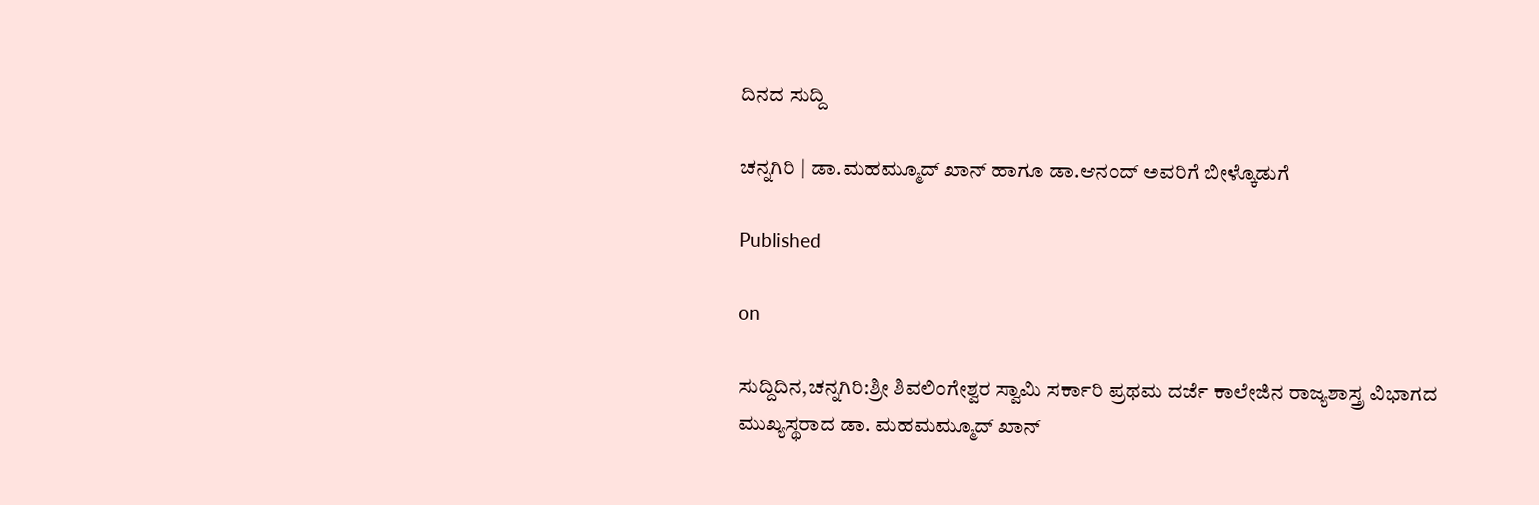ದಿನದ ಸುದ್ದಿ

ಚನ್ನಗಿರಿ | ಡಾ.ಮಹಮ್ಮೂದ್ ಖಾನ್ ಹಾಗೂ ಡಾ.ಆನಂದ್ ಅವರಿಗೆ ಬೀಳ್ಕೊಡುಗೆ

Published

on

ಸುದ್ದಿದಿನ,ಚನ್ನಗಿರಿ:ಶ್ರೀ ಶಿವಲಿಂಗೇಶ್ವರ ಸ್ವಾಮಿ ಸರ್ಕಾರಿ ಪ್ರಥಮ ದರ್ಜೆ ಕಾಲೇಜಿನ ರಾಜ್ಯಶಾಸ್ತ್ರ ವಿಭಾಗದ ಮುಖ್ಯಸ್ಥರಾದ ಡಾ. ಮಹಮಮ್ಮೂದ್ ಖಾನ್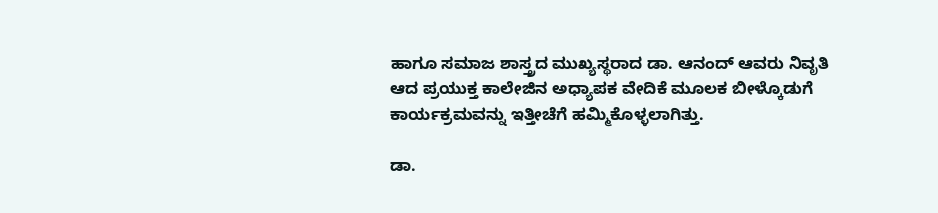ಹಾಗೂ ಸಮಾಜ ಶಾಸ್ತ್ರದ ಮುಖ್ಯಸ್ಥರಾದ ಡಾ. ಆನಂದ್ ಆವರು ನಿವೃತಿ ಆದ ಪ್ರಯುಕ್ತ ಕಾಲೇಜಿನ ಅಧ್ಯಾಪಕ ವೇದಿಕೆ ಮೂಲಕ ಬೀಳ್ಕೊಡುಗೆ ಕಾರ್ಯಕ್ರಮವನ್ನು ಇತ್ತೀಚೆಗೆ ಹಮ್ಮಿಕೊಳ್ಳಲಾಗಿತ್ತು.

ಡಾ.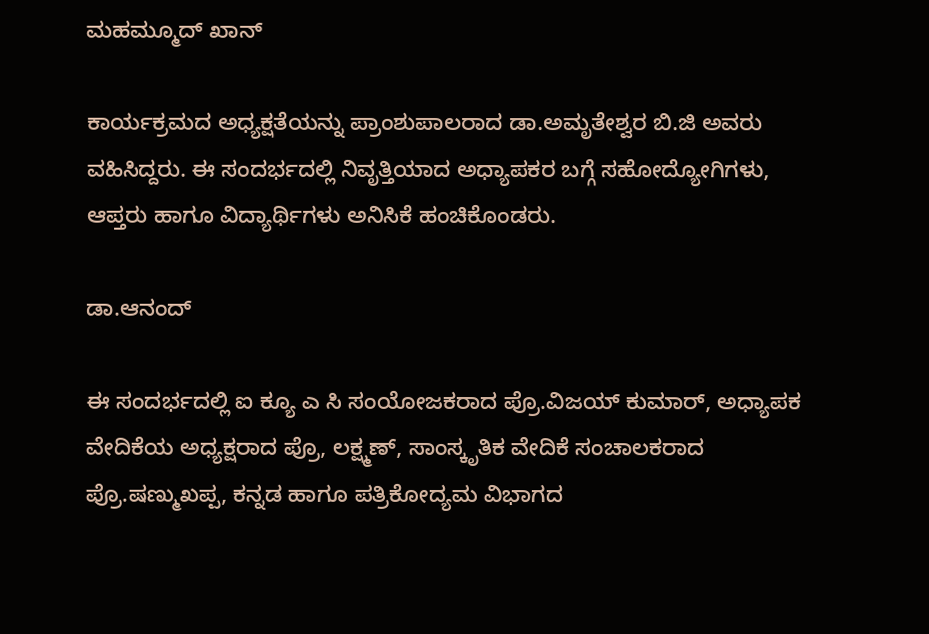ಮಹಮ್ಮೂದ್ ಖಾನ್

ಕಾರ್ಯಕ್ರಮದ ಅಧ್ಯಕ್ಷತೆಯನ್ನು ಪ್ರಾಂಶುಪಾಲರಾದ ಡಾ.ಅಮೃತೇಶ್ವರ ಬಿ.ಜಿ ಅವರು ವಹಿಸಿದ್ದರು. ಈ ಸಂದರ್ಭದಲ್ಲಿ ನಿವೃತ್ತಿಯಾದ ಅಧ್ಯಾಪಕರ ಬಗ್ಗೆ ಸಹೋದ್ಯೋಗಿಗಳು, ಆಪ್ತರು ಹಾಗೂ ವಿದ್ಯಾರ್ಥಿಗಳು ಅನಿಸಿಕೆ ಹಂಚಿಕೊಂಡರು.

ಡಾ.ಆನಂದ್

ಈ ಸಂದರ್ಭದಲ್ಲಿ ಐ ಕ್ಯೂ ಎ ಸಿ ಸಂಯೋಜಕರಾದ ಪ್ರೊ.ವಿಜಯ್ ಕುಮಾರ್, ಅಧ್ಯಾಪಕ ವೇದಿಕೆಯ ಅಧ್ಯಕ್ಷರಾದ ಪ್ರೊ, ಲಕ್ಷ್ಮಣ್, ಸಾಂಸ್ಕೃತಿಕ ವೇದಿಕೆ ಸಂಚಾಲಕರಾದ ಪ್ರೊ.ಷಣ್ಮುಖಪ್ಪ, ಕನ್ನಡ ಹಾಗೂ ಪತ್ರಿಕೋದ್ಯಮ ವಿಭಾಗದ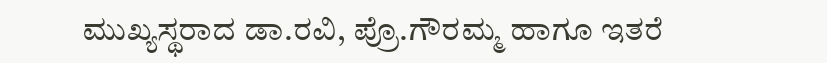ಮುಖ್ಯಸ್ಥರಾದ ಡಾ.ರವಿ, ಪ್ರೊ.ಗೌರಮ್ಮ ಹಾಗೂ ಇತರೆ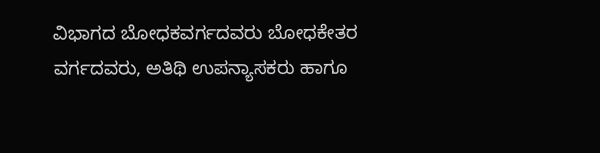ವಿಭಾಗದ ಬೋಧಕವರ್ಗದವರು ಬೋಧಕೇತರ ವರ್ಗದವರು, ಅತಿಥಿ ಉಪನ್ಯಾಸಕರು ಹಾಗೂ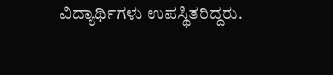ವಿದ್ಯಾರ್ಥಿಗಳು ಉಪಸ್ಥಿತರಿದ್ದರು.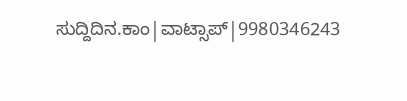ಸುದ್ದಿದಿನ.ಕಾಂ|ವಾಟ್ಸಾಪ್|9980346243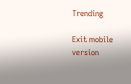Trending

Exit mobile version